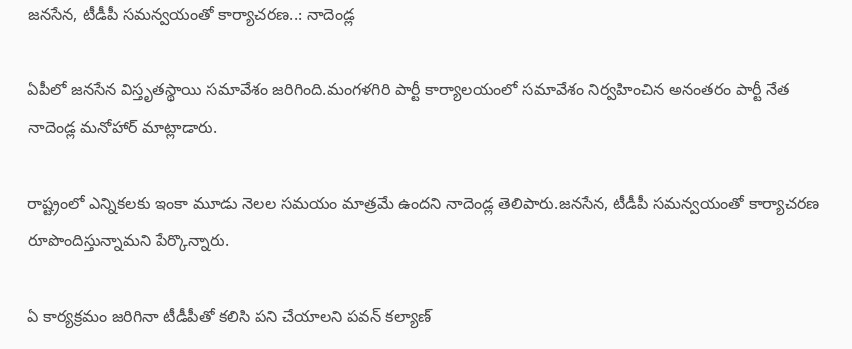జనసేన, టీడీపీ సమన్వయంతో కార్యాచరణ..: నాదెండ్ల

ఏపీలో జనసేన విస్తృతస్థాయి సమావేశం జరిగింది.మంగళగిరి పార్టీ కార్యాలయంలో సమావేశం నిర్వహించిన అనంతరం పార్టీ నేత నాదెండ్ల మనోహార్ మాట్లాడారు.

రాష్ట్రంలో ఎన్నికలకు ఇంకా మూడు నెలల సమయం మాత్రమే ఉందని నాదెండ్ల తెలిపారు.జనసేన, టీడీపీ సమన్వయంతో కార్యాచరణ రూపొందిస్తున్నామని పేర్కొన్నారు.

ఏ కార్యక్రమం జరిగినా టీడీపీతో కలిసి పని చేయాలని పవన్ కల్యాణ్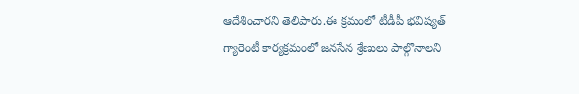ఆదేశించారని తెలిపారు.ఈ క్రమంలో టీడీపీ భవిష్యత్ గ్యారెంటీ కార్యక్రమంలో జనసేన శ్రేణులు పాల్గొనాలని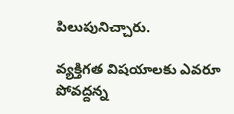పిలుపునిచ్చారు.

వ్యక్తిగత విషయాలకు ఎవరూ పోవద్దన్న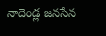నాదెండ్ల జనసేన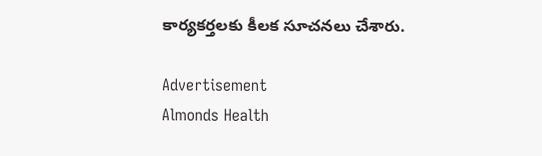కార్యకర్తలకు కీలక సూచనలు చేశారు.

Advertisement
Almonds Health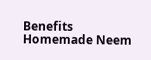Benefits Homemade Neem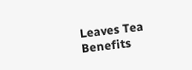Leaves Tea Benefits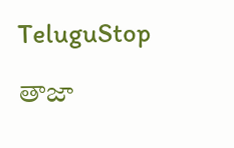TeluguStop

తాజా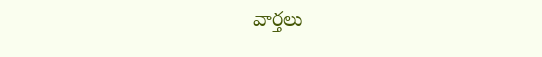వార్తలు